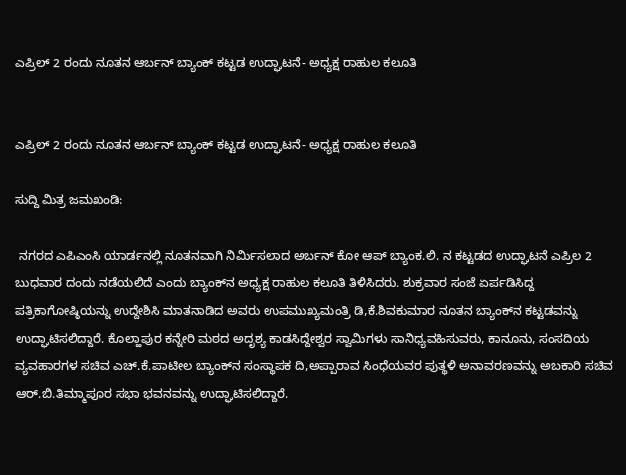ಎಪ್ರಿಲ್‌ 2 ರಂದು ನೂತನ ಆರ್ಬನ್‌ ಬ್ಯಾಂಕ್‌ ಕಟ್ಟಡ ಉದ್ಘಾಟನೆ- ಅಧ್ಯಕ್ಷ ರಾಹುಲ ಕಲೂತಿ


ಎಪ್ರಿಲ್‌ 2 ರಂದು ನೂತನ ಆರ್ಬನ್‌ ಬ್ಯಾಂಕ್‌ ಕಟ್ಟಡ ಉದ್ಘಾಟನೆ- ಅಧ್ಯಕ್ಷ ರಾಹುಲ ಕಲೂತಿ

ಸುದ್ದಿ ಮಿತ್ರ ಜಮಖಂಡಿ:

 ನಗರದ ಎಪಿಎಂಸಿ ಯಾರ್ಡನಲ್ಲಿ ನೂತನವಾಗಿ ನಿರ್ಮಿಸಲಾದ ಅರ್ಬನ್‌ ಕೋ ಆಪ್‌ ಬ್ಯಾಂಕ.ಲಿ. ನ ಕಟ್ಟಡದ ಉದ್ಘಾಟನೆ ಎಪ್ರಿಲ 2 ಬುಧವಾರ ದಂದು ನಡೆಯಲಿದೆ ಎಂದು ಬ್ಯಾಂಕ್‌ನ ಅಧ್ಯಕ್ಷ ರಾಹುಲ ಕಲೂತಿ ತಿಳಿಸಿದರು. ಶುಕ್ರವಾರ ಸಂಜೆ ಏರ್ಪಡಿಸಿದ್ದ ಪತ್ರಿಕಾಗೋಷ್ಠಿಯನ್ನು ಉದ್ದೇಶಿಸಿ ಮಾತನಾಡಿದ ಅವರು ಉಪಮುಖ್ಯಮಂತ್ರಿ ಡಿ,ಕೆ.ಶಿವಕುಮಾರ ನೂತನ ಬ್ಯಾಂಕ್‌ನ ಕಟ್ಟಡವನ್ನು ಉದ್ಘಾಟಿಸಲಿದ್ದಾರೆ. ಕೊಲ್ಹಾಪುರ ಕನ್ನೇರಿ ಮಠದ ಅದೃಶ್ಯ ಕಾಡಸಿದ್ದೇಶ್ವರ ಸ್ವಾಮಿಗಳು ಸಾನಿಧ್ಯವಹಿಸುವರು, ಕಾನೂನು, ಸಂಸದಿಯ ವ್ಯವಹಾರಗಳ ಸಚಿವ ಎಚ್‌.ಕೆ.ಪಾಟೀಲ ಬ್ಯಾಂಕ್‌ನ ಸಂಸ್ಥಾಪಕ ದಿ,ಅಪ್ಪಾರಾವ ಸಿಂಧೆಯವರ ಪುತ್ಥಳಿ ಅನಾವರಣವನ್ನು ಅಬಕಾರಿ ಸಚಿವ ಆರ್‌.ಬಿ.ತಿಮ್ಮಾಪೂರ ಸಭಾ ಭವನವನ್ನು ಉದ್ಘಾಟಿಸಲಿದ್ದಾರೆ.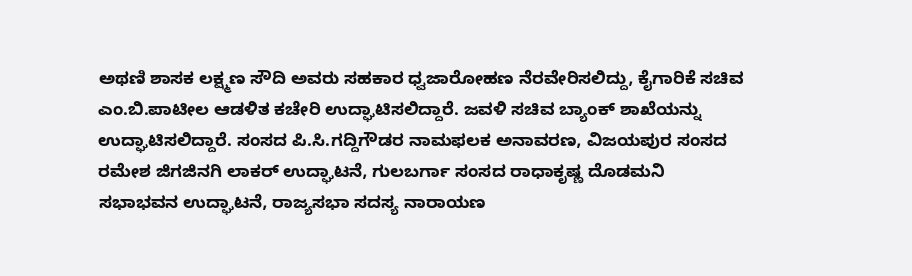ಅಥಣಿ ಶಾಸಕ ಲಕ್ಷ್ಮಣ ಸೌದಿ ಅವರು ಸಹಕಾರ ಧ್ವಜಾರೋಹಣ ನೆರವೇರಿಸಲಿದ್ದು, ಕೈಗಾರಿಕೆ ಸಚಿವ ಎಂ.ಬಿ.ಪಾಟೀಲ ಆಡಳಿತ ಕಚೇರಿ ಉದ್ಘಾಟಿಸಲಿದ್ದಾರೆ. ಜವಳಿ ಸಚಿವ ಬ್ಯಾಂಕ್‌ ಶಾಖೆಯನ್ನು ಉದ್ಘಾಟಿಸಲಿದ್ದಾರೆ. ಸಂಸದ ಪಿ.ಸಿ.ಗದ್ದಿಗೌಡರ ನಾಮಫಲಕ ಅನಾವರಣ, ವಿಜಯಪುರ ಸಂಸದ ರಮೇಶ ಜಿಗಜಿನಗಿ ಲಾಕರ್‌ ಉದ್ಘಾಟನೆ, ಗುಲಬರ್ಗಾ ಸಂಸದ ರಾಧಾಕೃಷ್ಣ ದೊಡಮನಿ ಸಭಾಭವನ ಉದ್ಘಾಟನೆ, ರಾಜ್ಯಸಭಾ ಸದಸ್ಯ ನಾರಾಯಣ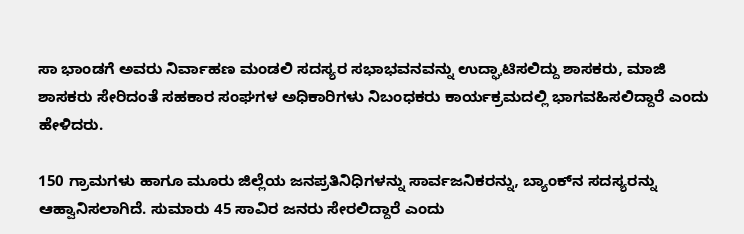ಸಾ ಭಾಂಡಗೆ ಅವರು ನಿರ್ವಾಹಣ ಮಂಡಲಿ ಸದಸ್ಯರ ಸಭಾಭವನವನ್ನು ಉದ್ಘಾಟಿಸಲಿದ್ದು ಶಾಸಕರು, ಮಾಜಿ ಶಾಸಕರು ಸೇರಿದಂತೆ ಸಹಕಾರ ಸಂಘಗಳ ಅಧಿಕಾರಿಗಳು ನಿಬಂಧಕರು ಕಾರ್ಯಕ್ರಮದಲ್ಲಿ ಭಾಗವಹಿಸಲಿದ್ದಾರೆ ಎಂದು ಹೇಳಿದರು.

150 ಗ್ರಾಮಗಳು ಹಾಗೂ ಮೂರು ಜಿಲ್ಲೆಯ ಜನಪ್ರತಿನಿಧಿಗಳನ್ನು ಸಾರ್ವಜನಿಕರನ್ನು, ಬ್ಯಾಂಕ್‌ನ ಸದಸ್ಯರನ್ನು ಆಹ್ವಾನಿಸಲಾಗಿದೆ. ಸುಮಾರು 45 ಸಾವಿರ ಜನರು ಸೇರಲಿದ್ದಾರೆ ಎಂದು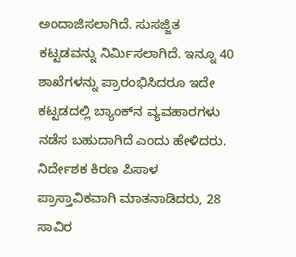ಅಂದಾಜಿಸಲಾಗಿದೆ. ಸುಸಜ್ಜಿತ ಕಟ್ಟಡವನ್ನು ನಿರ್ಮಿಸಲಾಗಿದೆ. ಇನ್ನೂ 40 ಶಾಖೆಗಳನ್ನು ಪ್ರಾರಂಭಿಸಿದರೂ ಇದೇ ಕಟ್ಟಡದಲ್ಲಿ ಬ್ಯಾಂಕ್‌ನ ವ್ಯವಹಾರಗಳು ನಡೆಸ ಬಹುದಾಗಿದೆ ಎಂದು ಹೇಳಿದರು. ನಿರ್ದೇಶಕ ಕಿರಣ ಪಿಸಾಳ ಪ್ರಾಸ್ತಾವಿಕವಾಗಿ ಮಾತನಾಡಿದರು, 28 ಸಾವಿರ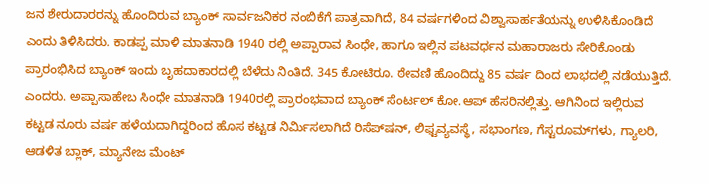ಜನ ಶೇರುದಾರರನ್ನು ಹೊಂದಿರುವ ಬ್ಯಾಂಕ್‌ ಸಾರ್ವಜನಿಕರ ನಂಬಿಕೆಗೆ ಪಾತ್ರವಾಗಿದೆ, 84 ವರ್ಷಗಳಿಂದ ವಿಶ್ವಾಸಾರ್ಹತೆಯನ್ನು ಉಳಿಸಿಕೊಂಡಿದೆ ಎಂದು ತಿಳಿಸಿದರು. ಕಾಡಪ್ಪ ಮಾಳಿ ಮಾತನಾಡಿ 1940 ರಲ್ಲಿ ಅಪ್ಪಾರಾವ ಸಿಂಧೇ, ಹಾಗೂ ಇಲ್ಲಿನ ಪಟವರ್ಧನ ಮಹಾರಾಜರು ಸೇರಿಕೊಂಡು ಪ್ರಾರಂಭಿಸಿದ ಬ್ಯಾಂಕ್‌ ಇಂದು ಬೃಹದಾಕಾರದಲ್ಲಿ ಬೆಳೆದು ನಿಂತಿದೆ. 345 ಕೋಟಿರೂ. ಠೇವಣಿ ಹೊಂದಿದ್ದು 85 ವರ್ಷ ದಿಂದ ಲಾಭದಲ್ಲಿ ನಡೆಯುತ್ತಿದೆ. ಎಂದರು. ಅಪ್ಪಾಸಾಹೇಬ ಸಿಂಧೇ ಮಾತನಾಡಿ 1940ರಲ್ಲಿ ಪ್ರಾರಂಭವಾದ ಬ್ಯಾಂಕ್‌ ಸೆಂರ್ಟಲ್‌ ಕೋ.ಆಪ್ ಹೆಸರಿನಲ್ಲಿತ್ತು. ಆಗಿನಿಂದ ಇಲ್ಲಿರುವ ಕಟ್ಟಡ ನೂರು ವರ್ಷ ಹಳೆಯದಾಗಿದ್ದರಿಂದ ಹೊಸ ಕಟ್ಟಡ ನಿರ್ಮಿಸಲಾಗಿದೆ ರಿಸೆಪ್‌ಷನ್‌, ಲಿಫ್ಟವ್ಯವಸ್ಥೆ, ಸಭಾಂಗಣ, ಗೆಸ್ಟರೂಮ್‌ಗಳು, ಗ್ಯಾಲರಿ, ಆಡಳಿತ ಬ್ಲಾಕ್‌, ಮ್ಯಾನೇಜ ಮೆಂಟ್‌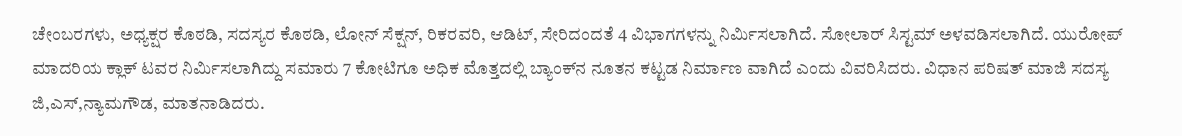ಚೇಂಬರಗಳು, ಅಧ್ಯಕ್ಷರ ಕೊಠಡಿ, ಸದಸ್ಯರ ಕೊಠಡಿ, ಲೋನ್‌ ಸೆಕ್ಷನ್‌, ರಿಕರವರಿ, ಆಡಿಟ್‌, ಸೇರಿದಂದತೆ 4 ವಿಭಾಗಗಳನ್ನು ನಿರ್ಮಿಸಲಾಗಿದೆ. ಸೋಲಾರ್‌ ಸಿಸ್ಟಮ್‌ ಅಳವಡಿಸಲಾಗಿದೆ. ಯುರೋಪ್‌ ಮಾದರಿಯ ಕ್ಲಾಕ್‌ ಟವರ ನಿರ್ಮಿಸಲಾಗಿದ್ದು ಸಮಾರು 7 ಕೋಟಿಗೂ ಅಧಿಕ ಮೊತ್ತದಲ್ಲಿ ಬ್ಯಾಂಕ್‌ನ ನೂತನ ಕಟ್ಟಡ ನಿರ್ಮಾಣ ವಾಗಿದೆ ಎಂದು ವಿವರಿಸಿದರು. ವಿಧಾನ ಪರಿಷತ್ ಮಾಜಿ ಸದಸ್ಯ ಜಿ,ಎಸ್‌,ನ್ಯಾಮಗೌಡ, ಮಾತನಾಡಿದರು.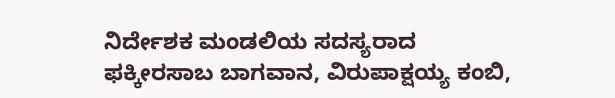ನಿರ್ದೇಶಕ ಮಂಡಲಿಯ ಸದಸ್ಯರಾದ ಫಕ್ಕೀರಸಾಬ ಬಾಗವಾನ, ವಿರುಪಾಕ್ಷಯ್ಯ ಕಂಬಿ,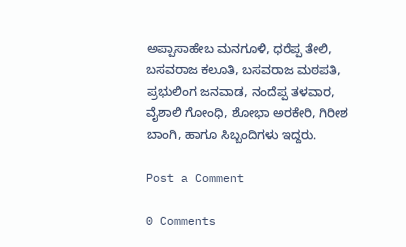ಅಪ್ಪಾಸಾಹೇಬ ಮನಗೂಳಿ, ಧರೆಪ್ಪ ತೇಲಿ, ಬಸವರಾಜ ಕಲೂತಿ, ಬಸವರಾಜ ಮಠಪತಿ, ಪ್ರಭುಲಿಂಗ ಜನವಾಡ, ನಂದೆಪ್ಪ ತಳವಾರ, ವೈಶಾಲಿ ಗೋಂಧಿ, ಶೋಭಾ ಅರಕೇರಿ, ಗಿರೀಶ ಬಾಂಗಿ, ಹಾಗೂ ಸಿಬ್ಬಂದಿಗಳು ಇದ್ದರು.

Post a Comment

0 Comments